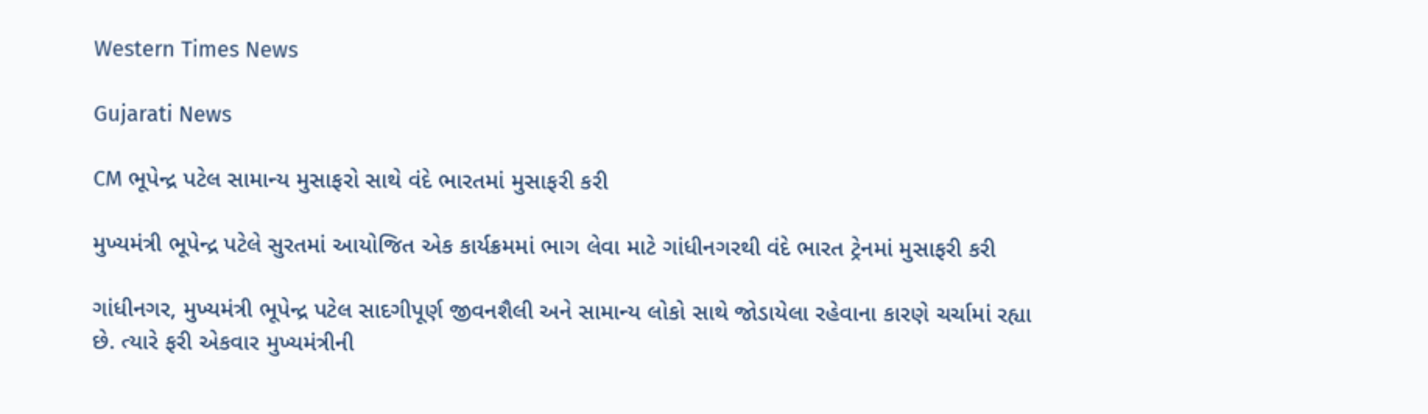Western Times News

Gujarati News

CM ભૂપેન્દ્ર પટેલ સામાન્ય મુસાફરો સાથે વંદે ભારતમાં મુસાફરી કરી

મુખ્યમંત્રી ભૂપેન્દ્ર પટેલે સુરતમાં આયોજિત એક કાર્યક્રમમાં ભાગ લેવા માટે ગાંધીનગરથી વંદે ભારત ટ્રેનમાં મુસાફરી કરી

ગાંધીનગર, મુખ્યમંત્રી ભૂપેન્દ્ર પટેલ સાદગીપૂર્ણ જીવનશૈલી અને સામાન્ય લોકો સાથે જોડાયેલા રહેવાના કારણે ચર્ચામાં રહ્યા છે. ત્યારે ફરી એકવાર મુખ્યમંત્રીની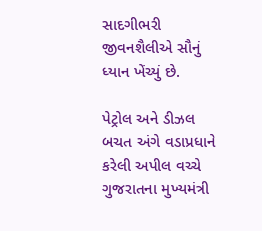સાદગીભરી જીવનશૈલીએ સૌનું ધ્યાન ખેંચ્યું છે.

પેટ્રોલ અને ડીઝલ બચત અંગે વડાપ્રધાને કરેલી અપીલ વચ્ચે ગુજરાતના મુખ્યમંત્રી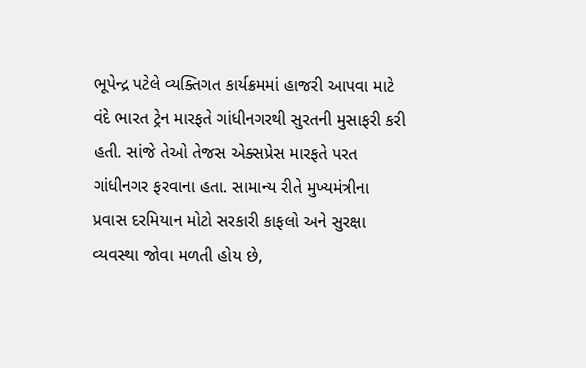ભૂપેન્દ્ર પટેલે વ્યક્તિગત કાર્યક્રમમાં હાજરી આપવા માટે વંદે ભારત ટ્રેન મારફતે ગાંધીનગરથી સુરતની મુસાફરી કરી હતી. સાંજે તેઓ તેજસ એક્સપ્રેસ મારફતે પરત ગાંધીનગર ફરવાના હતા. સામાન્ય રીતે મુખ્યમંત્રીના પ્રવાસ દરમિયાન મોટો સરકારી કાફલો અને સુરક્ષા વ્યવસ્થા જોવા મળતી હોય છે,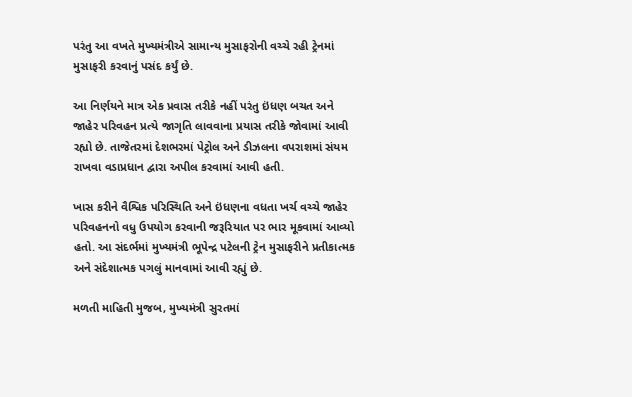પરંતુ આ વખતે મુખ્યમંત્રીએ સામાન્ય મુસાફરોની વચ્ચે રહી ટ્રેનમાં મુસાફરી કરવાનું પસંદ કર્યું છે.

આ નિર્ણયને માત્ર એક પ્રવાસ તરીકે નહીં પરંતુ ઇંધણ બચત અને જાહેર પરિવહન પ્રત્યે જાગૃતિ લાવવાના પ્રયાસ તરીકે જોવામાં આવી રહ્યો છે. તાજેતરમાં દેશભરમાં પેટ્રોલ અને ડીઝલના વપરાશમાં સંયમ રાખવા વડાપ્રધાન દ્વારા અપીલ કરવામાં આવી હતી.

ખાસ કરીને વૈશ્વિક પરિસ્થિતિ અને ઇંધણના વધતા ખર્ચ વચ્ચે જાહેર પરિવહનનો વધુ ઉપયોગ કરવાની જરૂરિયાત પર ભાર મૂકવામાં આવ્યો હતો. આ સંદર્ભમાં મુખ્યમંત્રી ભૂપેન્દ્ર પટેલની ટ્રેન મુસાફરીને પ્રતીકાત્મક અને સંદેશાત્મક પગલું માનવામાં આવી રહ્યું છે.

મળતી માહિતી મુજબ, મુખ્યમંત્રી સુરતમાં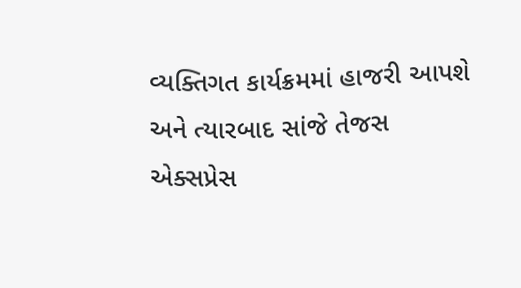વ્યક્તિગત કાર્યક્રમમાં હાજરી આપશે અને ત્યારબાદ સાંજે તેજસ એક્સપ્રેસ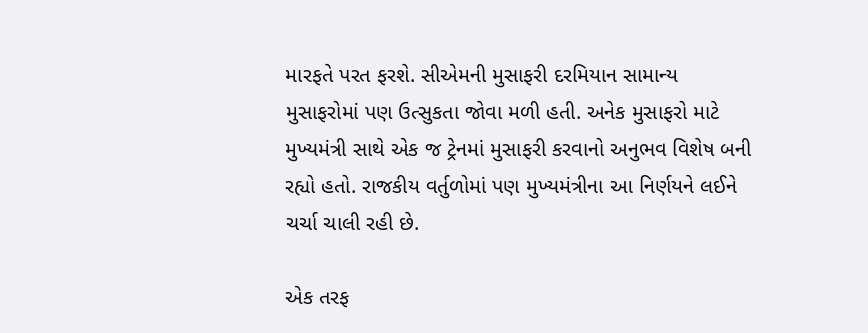મારફતે પરત ફરશે. સીએમની મુસાફરી દરમિયાન સામાન્ય મુસાફરોમાં પણ ઉત્સુકતા જોવા મળી હતી. અનેક મુસાફરો માટે મુખ્યમંત્રી સાથે એક જ ટ્રેનમાં મુસાફરી કરવાનો અનુભવ વિશેષ બની રહ્યો હતો. રાજકીય વર્તુળોમાં પણ મુખ્યમંત્રીના આ નિર્ણયને લઈને ચર્ચા ચાલી રહી છે.

એક તરફ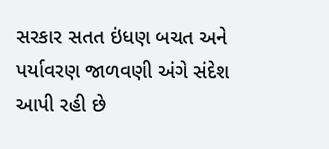સરકાર સતત ઇંધણ બચત અને પર્યાવરણ જાળવણી અંગે સંદેશ આપી રહી છે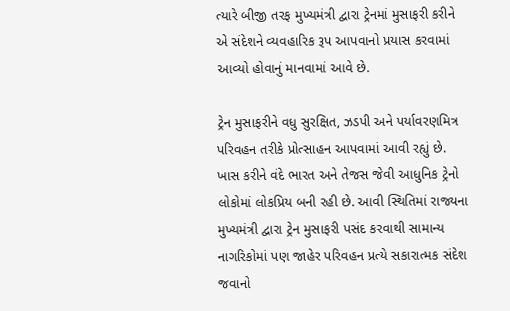ત્યારે બીજી તરફ મુખ્યમંત્રી દ્વારા ટ્રેનમાં મુસાફરી કરીને એ સંદેશને વ્યવહારિક રૂપ આપવાનો પ્રયાસ કરવામાં આવ્યો હોવાનું માનવામાં આવે છે.

ટ્રેન મુસાફરીને વધુ સુરક્ષિત, ઝડપી અને પર્યાવરણમિત્ર પરિવહન તરીકે પ્રોત્સાહન આપવામાં આવી રહ્યું છે. ખાસ કરીને વંદે ભારત અને તેજસ જેવી આધુનિક ટ્રેનો લોકોમાં લોકપ્રિય બની રહી છે. આવી સ્થિતિમાં રાજ્યના મુખ્યમંત્રી દ્વારા ટ્રેન મુસાફરી પસંદ કરવાથી સામાન્ય નાગરિકોમાં પણ જાહેર પરિવહન પ્રત્યે સકારાત્મક સંદેશ જવાનો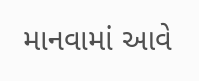માનવામાં આવે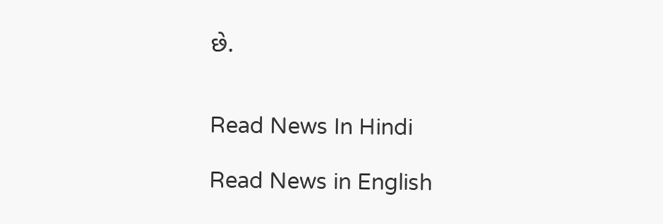છે.


Read News In Hindi

Read News in English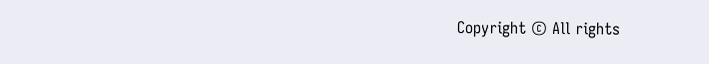Copyright © All rights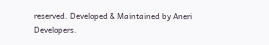reserved. Developed & Maintained by Aneri Developers.